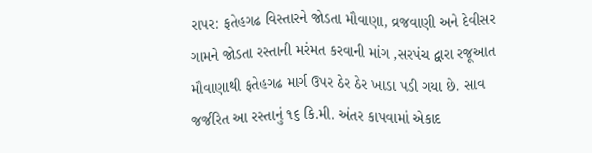રાપર: ફતેહગઢ વિસ્તારને જોડતા મૌવાણા, વ્રજવાણી અને દેવીસર ગામને જોડતા રસ્તાની મરંમત કરવાની માંગ ,સરપંચ દ્વારા રજૂઆત
મૌવાણાથી ફતેહગઢ માર્ગ ઉપર ઠેર ઠેર ખાડા પડી ગયા છે. સાવ જર્જરિત આ રસ્તાનું ૧૬ કિ.મી. અંતર કાપવામાં એકાદ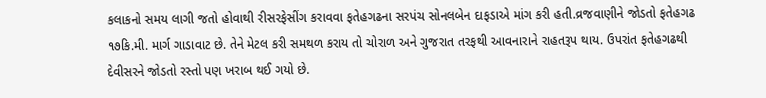કલાકનો સમય લાગી જતો હોવાથી રીસરફેસીંગ કરાવવા ફતેહગઢના સરપંચ સોનલબેન દાફડાએ માંગ કરી હતી.વ્રજવાણીને જોડતો ફતેહગઢ ૧૭કિ.મી. માર્ગ ગાડાવાટ છે. તેને મેટલ કરી સમથળ કરાય તો ચોરાળ અને ગુજરાત તરફથી આવનારાને રાહતરૂપ થાય. ઉપરાંત ફતેહગઢથી દેવીસરને જોડતો રસ્તો પણ ખરાબ થઈ ગયો છે.